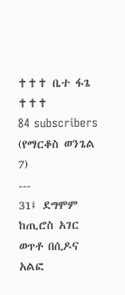✝✝✝ ቤተ ፋጌ ✝✝✝
84 subscribers
(የማርቆስ ወንጌል 7)
---
31፤ ደግሞም ከጢሮስ አገር ወጥቶ በሲዶና አልፎ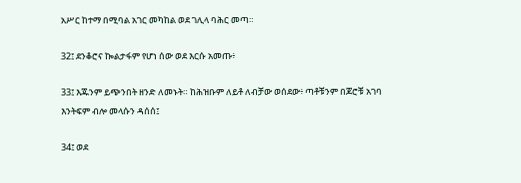አሥር ከተማ በሚባል አገር መካከል ወደ ገሊላ ባሕር መጣ።

32፤ ደንቆሮና ኰልታፋም የሆነ ሰው ወደ እርሱ አመጡ፥

33፤ እጁንም ይጭንበት ዘንድ ለመኑት። ከሕዝቡም ለይቶ ለብቻው ወሰደው፥ ጣቶቹንም በጆሮቹ አገባ እንትፍም ብሎ መላሱን ዳሰሰ፤

34፤ ወደ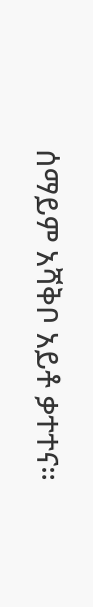ሰማይም አሻቅቦ አይቶ ቃተተና።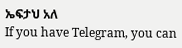ኤፍታህ አለ
If you have Telegram, you can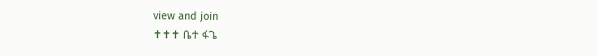view and join
✝✝✝ ቤተ ፋጌ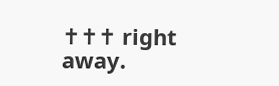✝✝✝ right away.